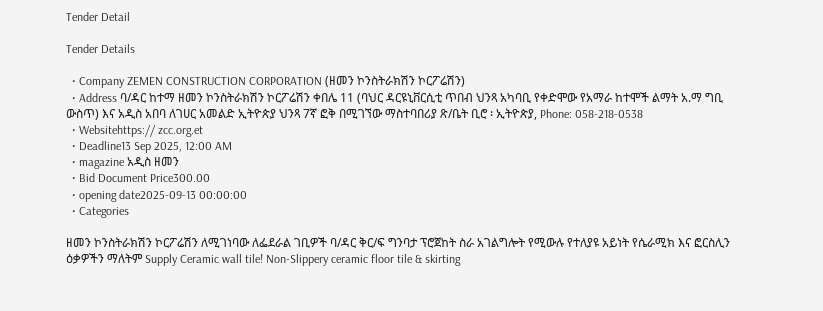Tender Detail

Tender Details

  • Company ZEMEN CONSTRUCTION CORPORATION (ዘመን ኮንስትራክሽን ኮርፖሬሽን)
  • Address ባ/ዳር ከተማ ዘመን ኮንስትራክሽን ኮርፖሬሽን ቀበሌ 11 (ባህር ዳርዩኒቨርሲቲ ጥበብ ህንጻ አካባቢ የቀድሞው የአማራ ከተሞች ልማት አ.ማ ግቢ ውስጥ) እና አዲስ አበባ ለገሀር አመልድ ኢትዮጵያ ህንጻ 7ኛ ፎቅ በሚገኘው ማስተባበሪያ ጽ/ቤት ቢሮ ፡ ኢትዮጵያ, Phone: 058-218-0538
  • Websitehttps:// zcc.org.et
  • Deadline13 Sep 2025, 12:00 AM
  • magazine አዲስ ዘመን
  • Bid Document Price300.00
  • opening date2025-09-13 00:00:00
  • Categories

ዘመን ኮንስትራክሽን ኮርፖሬሽን ለሚገነባው ለፌደራል ገቢዎች ባ/ዳር ቅር/ፍ ግንባታ ፕሮጀከት ስራ አገልግሎት የሚውሉ የተለያዩ አይነት የሴራሚክ እና ፎርስሊን ዕቃዎችን ማለትም Supply Ceramic wall tile! Non-Slippery ceramic floor tile & skirting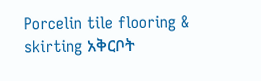Porcelin tile flooring & skirting አቅርቦት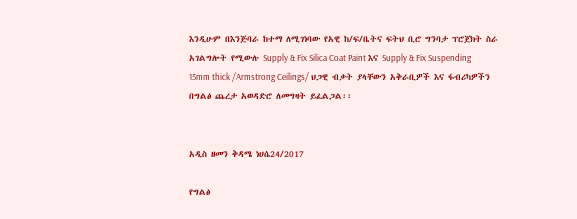እንዲሁም በእንጅባራ ከተማ ለሚገነባው የአዊ ከ/ፍ/ቤትና ፍትህ ቢሮ ግንባታ ፕሮጀክት ስራ አገልግሎት የሚውሉ Supply & Fix Silica Coat Paint እና Supply & Fix Suspending 15mm thick /Armstrong Ceilings/ ህጋዊ ብቃት ያላቸውን አቅራቢዎች እና ፋብሪካዎችን በግልፅ ጨረታ አወዳድሮ ለመግዛት ይፈልጋል፡፡


አዲስ ዘመን ቅዳሜ ነሀሴ24/2017

የግልፅ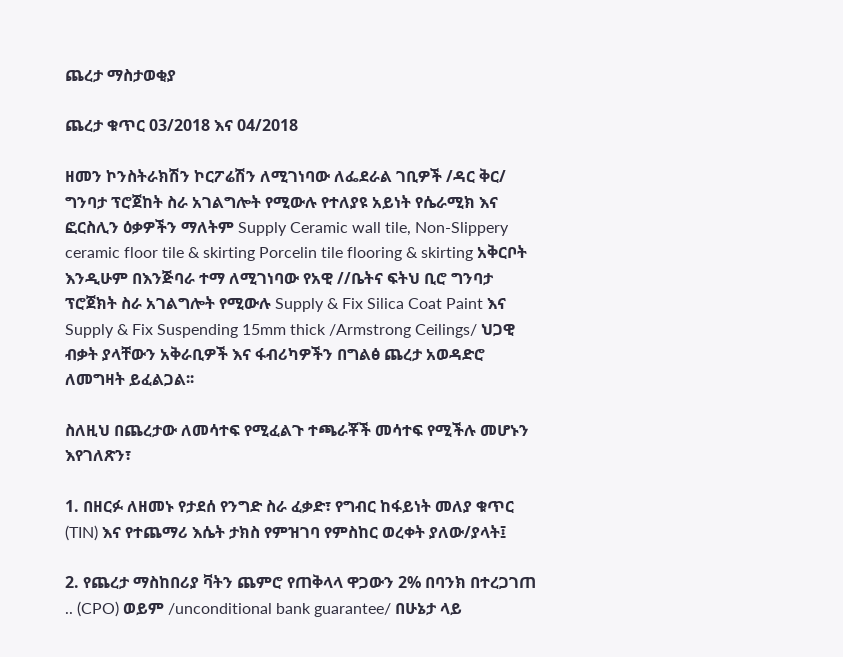ጨረታ ማስታወቂያ

ጨረታ ቁጥር 03/2018 እና 04/2018

ዘመን ኮንስትራክሽን ኮርፖሬሽን ለሚገነባው ለፌደራል ገቢዎች /ዳር ቅር/ ግንባታ ፕሮጀከት ስራ አገልግሎት የሚውሉ የተለያዩ አይነት የሴራሚክ እና ፎርስሊን ዕቃዎችን ማለትም Supply Ceramic wall tile, Non-Slippery ceramic floor tile & skirting Porcelin tile flooring & skirting አቅርቦት እንዲሁም በእንጅባራ ተማ ለሚገነባው የአዊ //ቤትና ፍትህ ቢሮ ግንባታ ፕሮጀክት ስራ አገልግሎት የሚውሉ Supply & Fix Silica Coat Paint እና Supply & Fix Suspending 15mm thick /Armstrong Ceilings/ ህጋዊ ብቃት ያላቸውን አቅራቢዎች እና ፋብሪካዎችን በግልፅ ጨረታ አወዳድሮ ለመግዛት ይፈልጋል፡፡

ስለዚህ በጨረታው ለመሳተፍ የሚፈልጉ ተጫራቾች መሳተፍ የሚችሉ መሆኑን እየገለጽን፣

1. በዘርፉ ለዘመኑ የታደሰ የንግድ ስራ ፈቃድ፣ የግብር ከፋይነት መለያ ቁጥር (TIN) እና የተጨማሪ እሴት ታክስ የምዝገባ የምስከር ወረቀት ያለው/ያላት፤

2. የጨረታ ማስከበሪያ ቫትን ጨምሮ የጠቅላላ ዋጋውን 2% በባንክ በተረጋገጠ .. (CPO) ወይም /unconditional bank guarantee/ በሁኔታ ላይ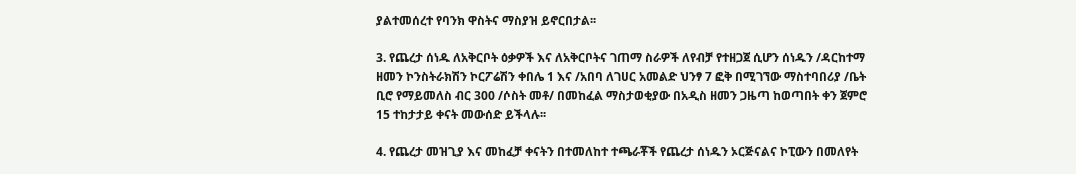ያልተመሰረተ የባንክ ዋስትና ማስያዝ ይኖርበታል፡፡

3. የጨረታ ሰነዱ ለአቅርቦት ዕቃዎች እና ለአቅርቦትና ገጠማ ስራዎች ለየብቻ የተዘጋጀ ሲሆን ሰነዱን /ዳርከተማ ዘመን ኮንስትራክሽን ኮርፖሬሽን ቀበሌ 1 እና /አበባ ለገሀር አመልድ ህንፃ 7 ፎቅ በሚገኘው ማስተባበሪያ /ቤት ቢሮ የማይመለስ ብር 300 /ሶስት መቶ/ በመከፈል ማስታወቂያው በአዲስ ዘመን ጋዜጣ ከወጣበት ቀን ጀምሮ 15 ተከታታይ ቀናት መውሰድ ይችላሉ፡፡

4. የጨረታ መዝጊያ እና መከፈቻ ቀናትን በተመለከተ ተጫራቾች የጨረታ ሰነዱን ኦርጅናልና ኮፒውን በመለየት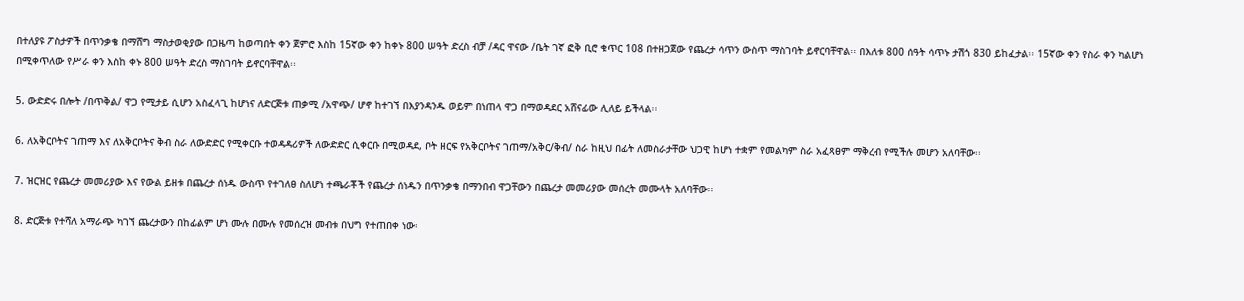በተለያዩ ፖስታዎች በጥንቃቄ በማሸግ ማስታወቂያው በጋዜጣ ከወጣበት ቀን ጀምሮ እስከ 15ኛው ቀን ከቀኑ 800 ሠዓት ድረስ ብቻ /ዳር ዋናው /ቤት ገኛ ፎቅ ቢሮ ቁጥር 108 በተዘጋጀው የጨረታ ሳጥን ውስጥ ማስገባት ይኖርባቸዋል፡፡ በእለቱ 800 ሰዓት ሳጥኑ ታሽጎ 830 ይከፈታል፡፡ 15ኛው ቀን የስራ ቀን ካልሆነ በሚቀጥለው የሥራ ቀን እስከ ቀኑ 800 ሠዓት ድረስ ማስገባት ይኖርባቸዋል፡፡

5. ውድድሩ በሎት /በጥቅል/ ዋጋ የሚታይ ሲሆን አስፈላጊ ከሆነና ለድርጅቱ ጠቃሚ /አዋጭ/ ሆኖ ከተገኘ በእያንዳንዱ ወይም በነጠላ ዋጋ በማወዳደር አሸናፊው ሊለይ ይችላል፡፡

6. ለአቅርቦትና ገጠማ እና ለአቅርቦትና ቅብ ስራ ለውድድር የሚቀርቡ ተወዳዳሪዎች ለውድድር ሲቀርቡ በሚወዳደ, ቦት ዘርፍ የአቅርቦትና ገጠማ/አቅር/ቅብ/ ስራ ከዚህ በፊት ለመስራታቸው ህጋዊ ከሆነ ተቋም የመልካም ስራ አፈጻፀም ማቅረብ የሚችሉ መሆን አለባቸው፡፡

7. ዝርዝር የጨረታ መመሪያው እና የውል ይዘቱ በጨረታ ሰነዱ ውስጥ የተገለፀ ስለሆነ ተጫራቾች የጨረታ ሰነዱን በጥንቃቄ በማንበብ ዋጋቸውን በጨረታ መመሪያው መሰረት መሙላት አለባቸው፡፡

8. ድርጅቱ የተሻለ አማራጭ ካገኘ ጨረታውን በከፊልም ሆነ ሙሉ በሙሉ የመሰረዝ መብቱ በህግ የተጠበቀ ነው፡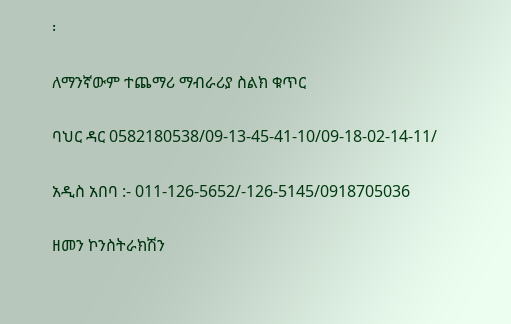፡

ለማንኛውም ተጨማሪ ማብራሪያ ስልክ ቁጥር

ባህር ዳር 0582180538/09-13-45-41-10/09-18-02-14-11/

አዲስ አበባ :- 011-126-5652/-126-5145/0918705036

ዘመን ኮንስትራክሽን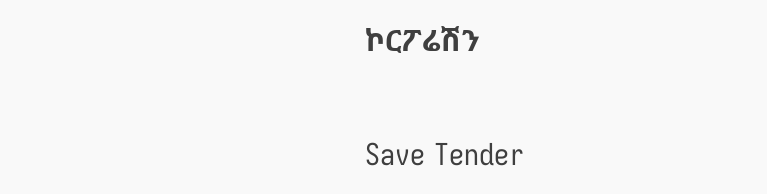ኮርፖሬሽን

Save Tender